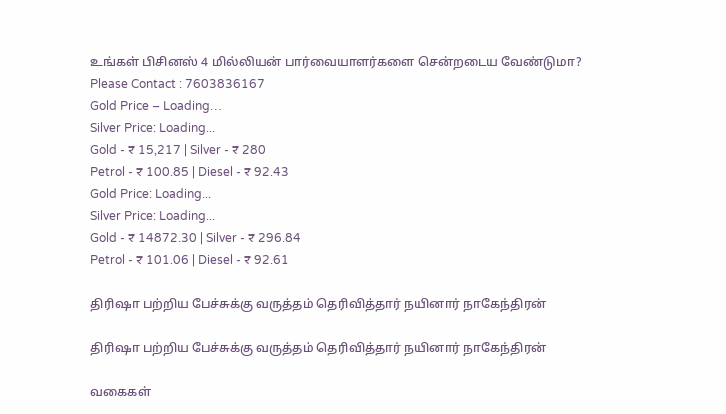உங்கள் பிசினஸ் 4 மில்லியன் பார்வையாளர்களை சென்றடைய வேண்டுமா?
Please Contact : 7603836167
Gold Price – Loading…
Silver Price: Loading...
Gold - ₹ 15,217 | Silver - ₹ 280
Petrol - ₹ 100.85 | Diesel - ₹ 92.43
Gold Price: Loading...
Silver Price: Loading...
Gold - ₹ 14872.30 | Silver - ₹ 296.84
Petrol - ₹ 101.06 | Diesel - ₹ 92.61

திரிஷா பற்றிய பேச்சுக்கு வருத்தம் தெரிவித்தார் நயினார் நாகேந்திரன்

திரிஷா பற்றிய பேச்சுக்கு வருத்தம் தெரிவித்தார் நயினார் நாகேந்திரன்

வகைகள்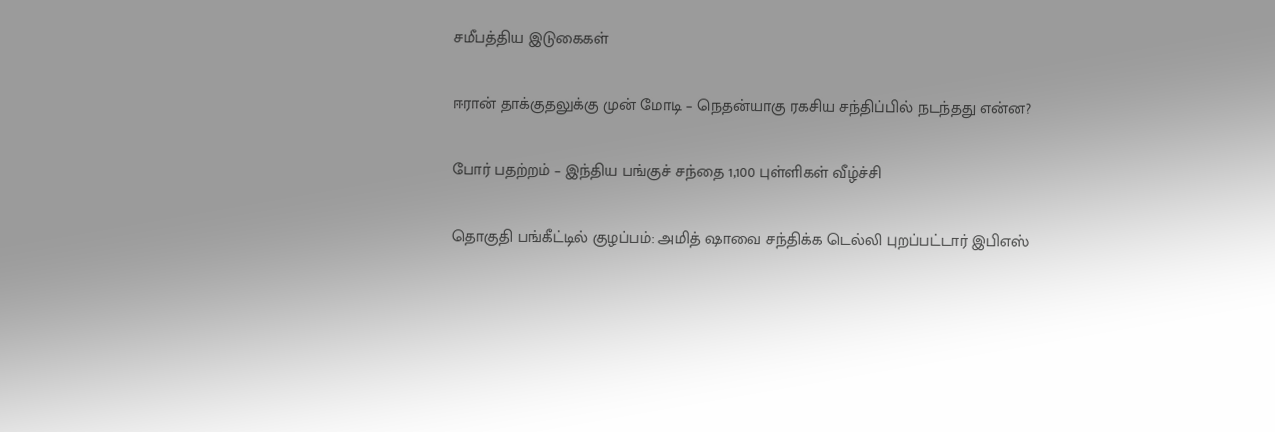சமீபத்திய இடுகைகள்

ஈரான் தாக்குதலுக்கு முன் மோடி – நெதன்யாகு ரகசிய சந்திப்பில் நடந்தது என்ன?

போர் பதற்றம் – இந்திய பங்குச் சந்தை 1,100 புள்ளிகள் வீழ்ச்சி

தொகுதி பங்கீட்டில் குழப்பம்: அமித் ஷாவை சந்திக்க டெல்லி புறப்பட்டார் இபிஎஸ்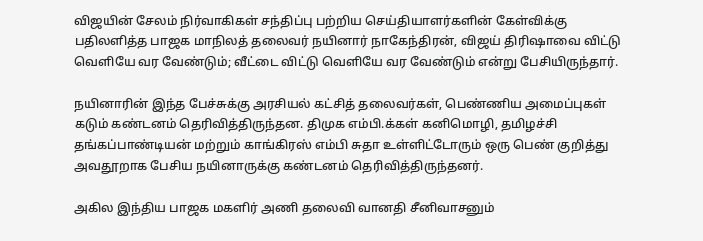விஜயின் சேலம் நிர்வாகிகள் சந்திப்பு பற்றிய செய்தியாளர்களின் கேள்விக்கு பதிலளித்த பாஜக மாநிலத் தலைவர் நயினார் நாகேந்திரன், விஜய் திரிஷாவை விட்டு வெளியே வர வேண்டும்; வீட்டை விட்டு வெளியே வர வேண்டும் என்று பேசியிருந்தார்.

நயினாரின் இந்த பேச்சுக்கு அரசியல் கட்சித் தலைவர்கள், பெண்ணிய அமைப்புகள் கடும் கண்டனம் தெரிவித்திருந்தன. திமுக எம்பி.க்கள் கனிமொழி, தமிழச்சி தங்கப்பாண்டியன் மற்றும் காங்கிரஸ் எம்பி சுதா உள்ளிட்டோரும் ஒரு பெண் குறித்து அவதூறாக பேசிய நயினாருக்கு கண்டனம் தெரிவித்திருந்தனர்.

அகில இந்திய பாஜக மகளிர் அணி தலைவி வானதி சீனிவாசனும்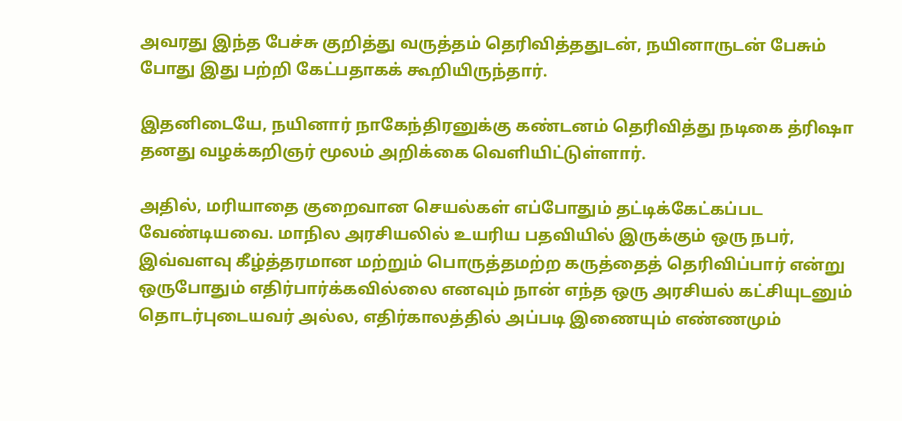அவரது இந்த பேச்சு குறித்து வருத்தம் தெரிவித்ததுடன், நயினாருடன் பேசும் போது இது பற்றி கேட்பதாகக் கூறியிருந்தார்.

இதனிடையே, நயினார் நாகேந்திரனுக்கு கண்டனம் தெரிவித்து நடிகை த்ரிஷா தனது வழக்கறிஞர் மூலம் அறிக்கை வெளியிட்டுள்ளார்.

அதில், மரியாதை குறைவான செயல்கள் எப்போதும் தட்டிக்கேட்கப்பட வேண்டியவை. மாநில அரசியலில் உயரிய பதவியில் இருக்கும் ஒரு நபர், இவ்வளவு கீழ்த்தரமான மற்றும் பொருத்தமற்ற கருத்தைத் தெரிவிப்பார் என்று ஒருபோதும் எதிர்பார்க்கவில்லை எனவும் நான் எந்த ஒரு அரசியல் கட்சியுடனும் தொடர்புடையவர் அல்ல, எதிர்காலத்தில் அப்படி இணையும் எண்ணமும்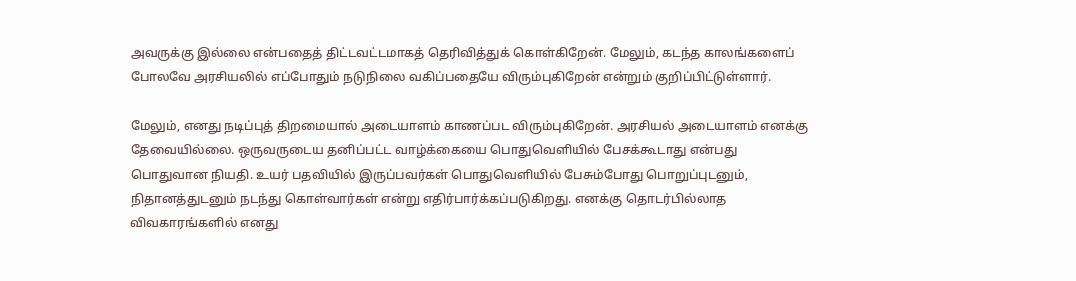அவருக்கு இல்லை என்பதைத் திட்டவட்டமாகத் தெரிவித்துக் கொள்கிறேன். மேலும், கடந்த காலங்களைப் போலவே அரசியலில் எப்போதும் நடுநிலை வகிப்பதையே விரும்புகிறேன் என்றும் குறிப்பிட்டுள்ளார்.

மேலும், எனது நடிப்புத் திறமையால் அடையாளம் காணப்பட விரும்புகிறேன். அரசியல் அடையாளம் எனக்கு தேவையில்லை. ஒருவருடைய தனிப்பட்ட வாழ்க்கையை பொதுவெளியில் பேசக்கூடாது என்பது பொதுவான நியதி. உயர் பதவியில் இருப்பவர்கள் பொதுவெளியில் பேசும்போது பொறுப்புடனும், நிதானத்துடனும் நடந்து கொள்வார்கள் என்று எதிர்பார்க்கப்படுகிறது. எனக்கு தொடர்பில்லாத விவகாரங்களில் எனது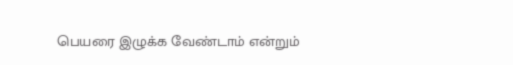பெயரை இழுக்க வேண்டாம் என்றும்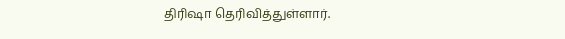திரிஷா தெரிவித்துள்ளார்.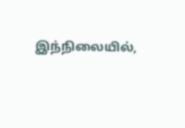இந்நிலையில்,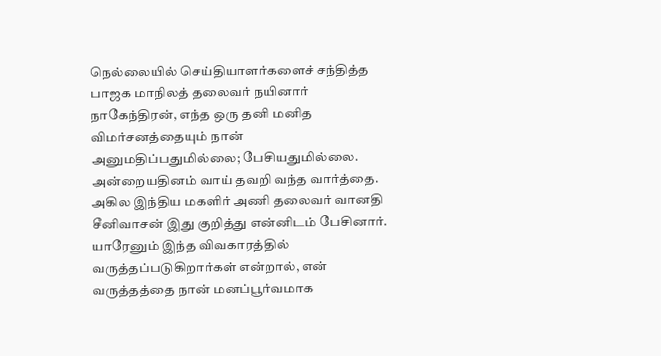நெல்லையில் செய்தியாளர்களைச் சந்தித்த பாஜக மாநிலத் தலைவர் நயினார் நாகேந்திரன், எந்த ஒரு தனி மனித விமர்சனத்தையும் நான் அனுமதிப்பதுமில்லை; பேசியதுமில்லை. அன்றையதினம் வாய் தவறி வந்த வார்த்தை. அகில இந்திய மகளிர் அணி தலைவர் வானதி சீனிவாசன் இது குறித்து என்னிடம் பேசினார். யாரேனும் இந்த விவகாரத்தில் வருத்தப்படுகிறார்கள் என்றால், என் வருத்தத்தை நான் மனப்பூர்வமாக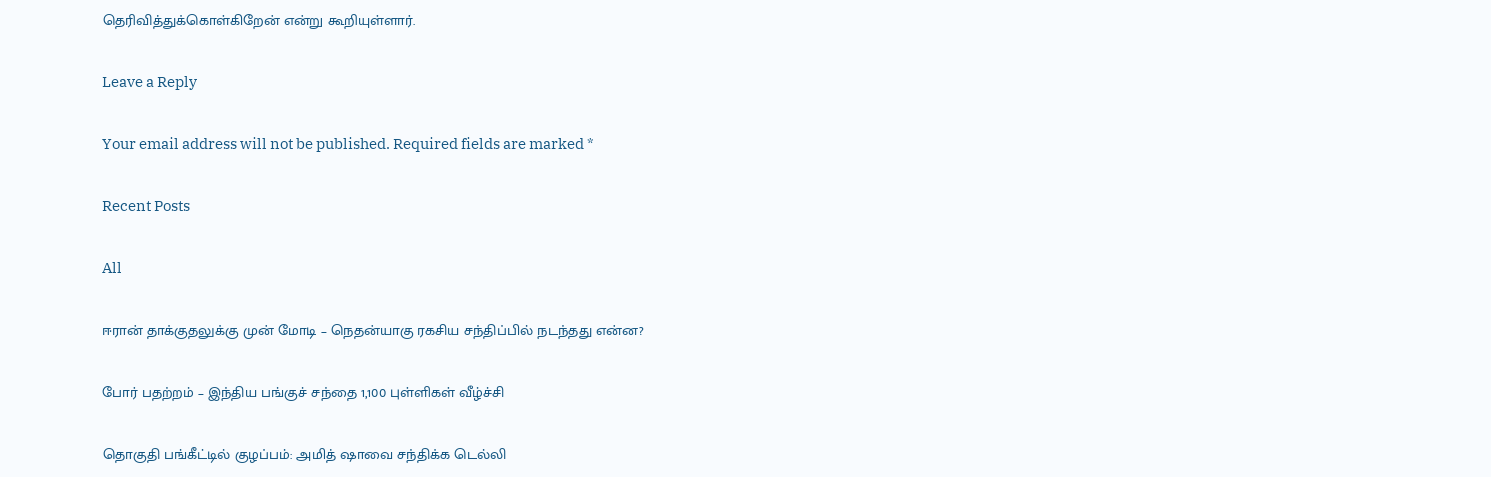தெரிவித்துக்கொள்கிறேன் என்று கூறியுள்ளார்.

Leave a Reply

Your email address will not be published. Required fields are marked *

Recent Posts

All

ஈரான் தாக்குதலுக்கு முன் மோடி – நெதன்யாகு ரகசிய சந்திப்பில் நடந்தது என்ன?

போர் பதற்றம் – இந்திய பங்குச் சந்தை 1,100 புள்ளிகள் வீழ்ச்சி

தொகுதி பங்கீட்டில் குழப்பம்: அமித் ஷாவை சந்திக்க டெல்லி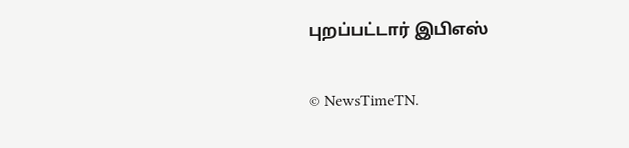புறப்பட்டார் இபிஎஸ்

© NewsTimeTN.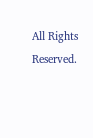All Rights Reserved.